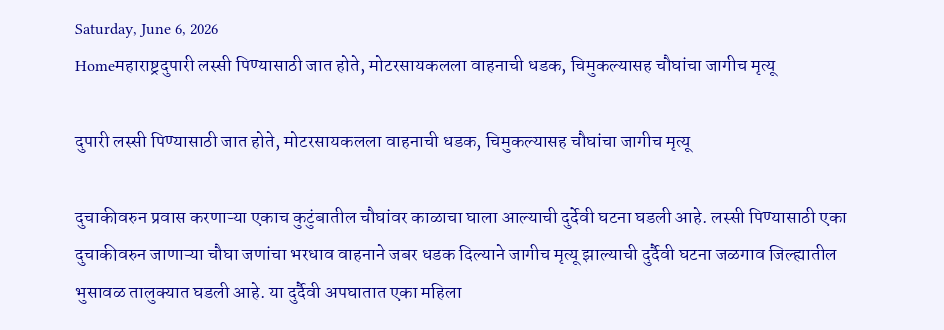Saturday, June 6, 2026
Homeमहाराष्ट्रदुपारी लस्सी पिण्यासाठी जात होते, मोटरसायकलला वाहनाची धडक, चिमुकल्यासह चौघांचा जागीच मृत्यू

दुपारी लस्सी पिण्यासाठी जात होते, मोटरसायकलला वाहनाची धडक, चिमुकल्यासह चौघांचा जागीच मृत्यू

दुचाकीवरुन प्रवास करणाऱ्या एकाच कुटुंबातील चौघांवर काळाचा घाला आल्याची दुर्देवी घटना घडली आहे. लस्सी पिण्यासाठी एका दुचाकीवरुन जाणाऱ्या चौघा जणांचा भरधाव वाहनाने जबर धडक दिल्याने जागीच मृत्यू झाल्याची दुर्दैवी घटना जळगाव जिल्ह्यातील भुसावळ तालुक्यात घडली आहे. या दुर्दैवी अपघातात एका महिला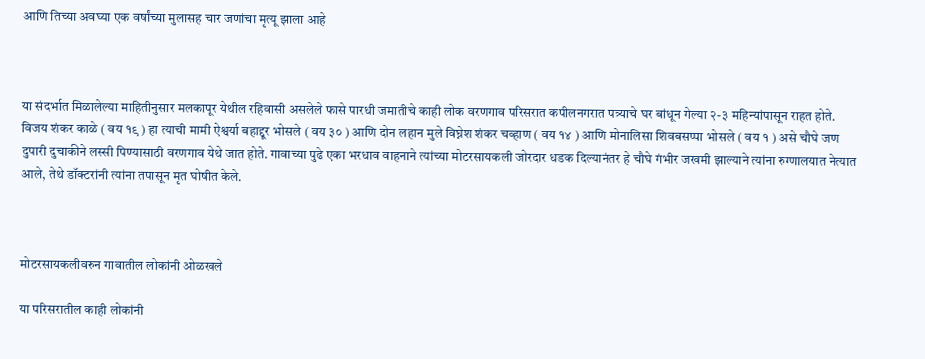आणि तिच्या अवघ्या एक वर्षांच्या मुलासह चार जणांचा मृत्यू झाला आहे



या संदर्भात मिळालेल्या माहितीनुसार मलकापूर येथील रहिवासी असलेले फासे पारधी जमातीचे काही लोक वरणगाव परिसरात कपीलनगरात पत्र्याचे घर बांधून गेल्या २-३ महिन्यांपासून राहत होते. विजय शंकर काळे ( वय १९ ) हा त्याची मामी ऐश्वर्या बहाद्दूर भोसले ( वय ३० ) आणि दोन लहान मुले विघ्नेश शंकर चव्हाण ( वय १४ ) आणि मोनालिसा शिवबसप्पा भोसले ( वय १ ) असे चौघे जण दुपारी दुचाकीने लस्सी पिण्यासाठी वरणगाव येथे जात होते. गावाच्या पुढे एका भरधाव वाहनाने त्यांच्या मोटरसायकली जोरदार धडक दिल्यानंतर हे चौघे गंभीर जखमी झाल्याने त्यांना रुग्णालयात नेत्यात आले, तेथे डॉक्टरांनी त्यांना तपासून मृत घोषीत केले.



मोटरसायकलीवरुन गावातील लोकांनी ओळखले

या परिसरातील काही लोकांनी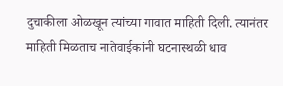दुचाकीला ओळखून त्यांच्या गावात माहिती दिली. त्यानंतर माहिती मिळताच नातेवाईकांनी घटनास्थळी धाव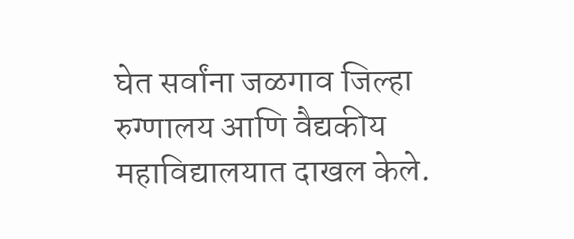घेत सर्वांना जळगाव जिल्हा रुग्णालय आणि वैद्यकीय महाविद्यालयात दाखल केले.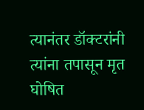त्यानंतर डॉक्टरांनी त्यांना तपासून मृत घोषित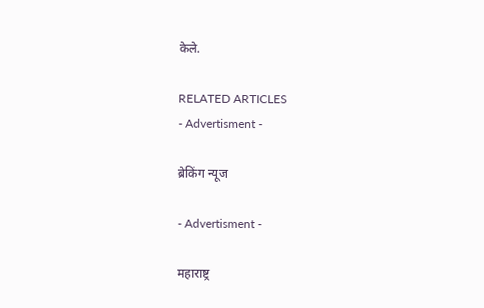केले.

RELATED ARTICLES
- Advertisment -

ब्रेकिंग न्यूज

- Advertisment -

महाराष्ट्र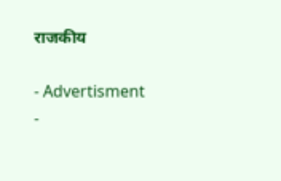राजकीय

- Advertisment -